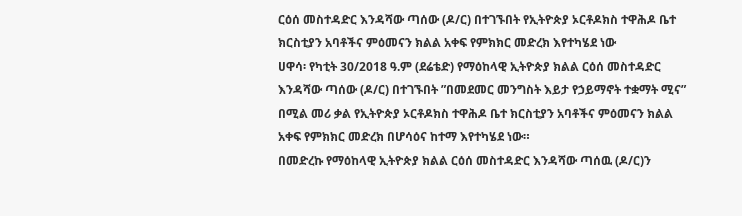ርዕሰ መስተዳድር እንዳሻው ጣሰው (ዶ/ር) በተገኙበት የኢትዮጵያ ኦርቶዶክስ ተዋሕዶ ቤተ ክርስቲያን አባቶችና ምዕመናን ክልል አቀፍ የምክክር መድረክ እየተካሄደ ነው
ሀዋሳ፡ የካቲት 30/2018 ዓ.ም (ደሬቴድ) የማዕከላዊ ኢትዮጵያ ክልል ርዕሰ መስተዳድር እንዳሻው ጣሰው (ዶ/ር) በተገኙበት ”በመደመር መንግስት እይታ የኃይማኖት ተቋማት ሚና” በሚል መሪ ቃል የኢትዮጵያ ኦርቶዶክስ ተዋሕዶ ቤተ ክርስቲያን አባቶችና ምዕመናን ክልል አቀፍ የምክክር መድረክ በሆሳዕና ከተማ እየተካሄደ ነው።
በመድረኩ የማዕከላዊ ኢትዮጵያ ክልል ርዕሰ መስተዳድር እንዳሻው ጣሰዉ (ዶ/ር)ን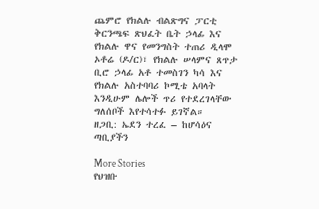ጨምሮ የክልሉ ብልጽግና ፓርቲ ቅርንጫፍ ጽህፈት ቤት ኃላፊ እና የክልሉ ዋና የመንግስት ተጠሪ ዲላሞ ኦቶሬ (ዶ/ር)፣ የክልሉ ሠላምና ጸጥታ ቢሮ ኃላፊ አቶ ተመስገን ካሳ እና የክልሉ አስተባባሪ ኮሚቴ አባላት እንዲሁም ሌሎች ጥሪ የተደረገላቸው ግለሰቦች እየተሳተፉ ይገኛል።
ዘጋቢ: ኤደን ተረፈ – ከሆሳዕና ጣቢያችን

More Stories
የህዝቡ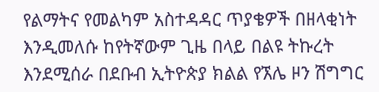የልማትና የመልካም አስተዳዳር ጥያቄዎች በዘላቂነት እንዲመለሱ ከየትኛውም ጊዜ በላይ በልዩ ትኩረት እንደሚሰራ በደቡብ ኢትዮጵያ ክልል የኧሌ ዞን ሽግግር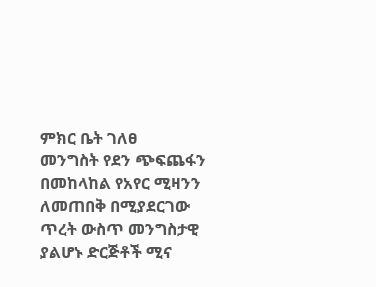ምክር ቤት ገለፀ
መንግስት የደን ጭፍጨፋን በመከላከል የአየር ሚዛንን ለመጠበቅ በሚያደርገው ጥረት ውስጥ መንግስታዊ ያልሆኑ ድርጅቶች ሚና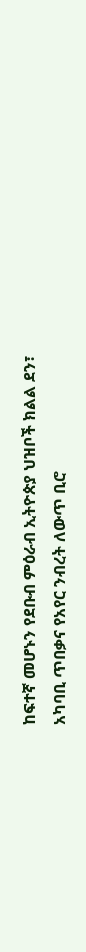ከፍተኛ መሆኑን የደቡብ ምዕራብ ኢትዮጵያ ህዝቦች ክልል ደን፣ አካባቢ ጥበቃና የአየር ንብረት ለውጥ ቢሮ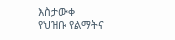እስታውቀ
የህዝቡ የልማትና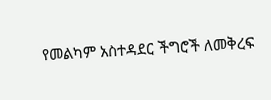የመልካም አስተዳደር ችግሮች ለመቅረፍ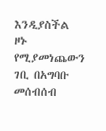እንዲያስችል ዞኑ የሚያመነጨውን ገቢ በአግባቡ መሰብሰብ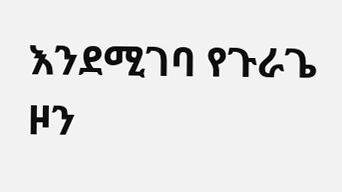እንደሚገባ የጉራጌ ዞን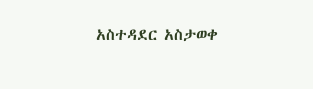አስተዳደር አስታወቀ